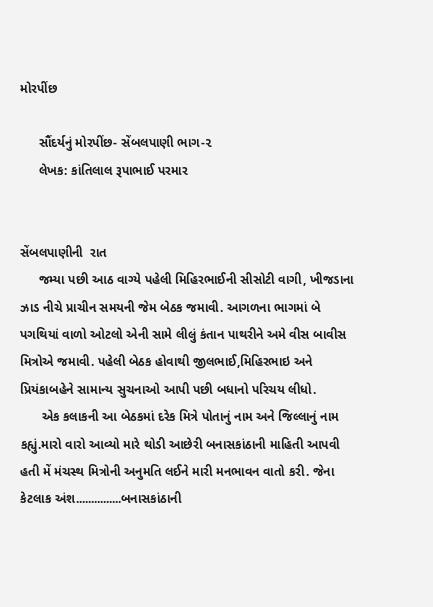મોરપીંછ

     સૌંદર્યનું મોરપીંછ- સેંબલપાણી ભાગ-૨
     લેખક: કાંતિલાલ રૂપાભાઈ પરમાર


સેંબલપાણીની  રાત
     જમ્યા પછી આઠ વાગ્યે પહેલી મિહિરભાઈની સીસોટી વાગી, ખીજડાના ઝાડ નીચે પ્રાચીન સમયની જેમ બેઠક જમાવી. આગળના ભાગમાં બે પગથિયાં વાળો ઓટલો એની સામે લીલું કંતાન પાથરીને અમે વીસ બાવીસ મિત્રોએ જમાવી. પહેલી બેઠક હોવાથી જીલભાઈ,મિહિરભાઇ અને પ્રિયંકાબહેને સામાન્ય સુચનાઓ આપી પછી બધાનો પરિચય લીધો.
      એક કલાકની આ બેઠકમાં દરેક મિત્રે પોતાનું નામ અને જિલ્લાનું નામ કહ્યું.મારો વારો આવ્યો મારે થોડી આછેરી બનાસકાંઠાની માહિતી આપવી હતી મેં મંચસ્થ મિત્રોની અનુમતિ લઈને મારી મનભાવન વાતો કરી. જેના કેટલાક અંશ...............બનાસકાંઠાની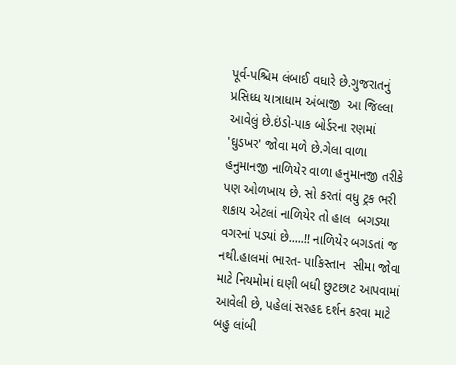પૂર્વ-પશ્ચિમ લંબાઈ વધારે છે.ગુજરાતનું પ્રસિધ્ધ યાત્રાધામ અંબાજી  આ જિલ્લા આવેલું છે.ઇંડો-પાક બોર્ડરના રણમાં 'ઘુડખર' જોવા મળે છે.ગેલા વાળા હનુમાનજી નાળિયેર વાળા હનુમાનજી તરીકે પણ ઓળખાય છે. સો કરતાં વધુ ટ્રક ભરી શકાય એટલાં નાળિયેર તો હાલ  બગડ્યા વગરનાં પડ્યાં છે.....!! નાળિયેર બગડતાં જ નથી.હાલમાં ભારત- પાકિસ્તાન  સીમા જોવા માટે નિયમોમાં ઘણી બધી છુટછાટ આપવામાં આવેલી છે, પહેલાં સરહદ દર્શન કરવા માટે બહુ લાંબી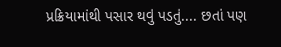પ્રક્રિયામાંથી પસાર થવું પડતું.... છતાં પણ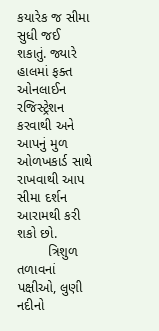કયારેક જ સીમા સુધી જઈ શકાતું. જ્યારે હાલમાં ફક્ત ઓનલાઈન રજિસ્ટ્રેશન કરવાથી અને આપનું મુળ ઓળખકાર્ડ સાથે રાખવાથી આપ  સીમા દર્શન આરામથી કરી શકો છો.
        ત્રિશુળ તળાવનાં પક્ષીઓ, લુણી નદીનો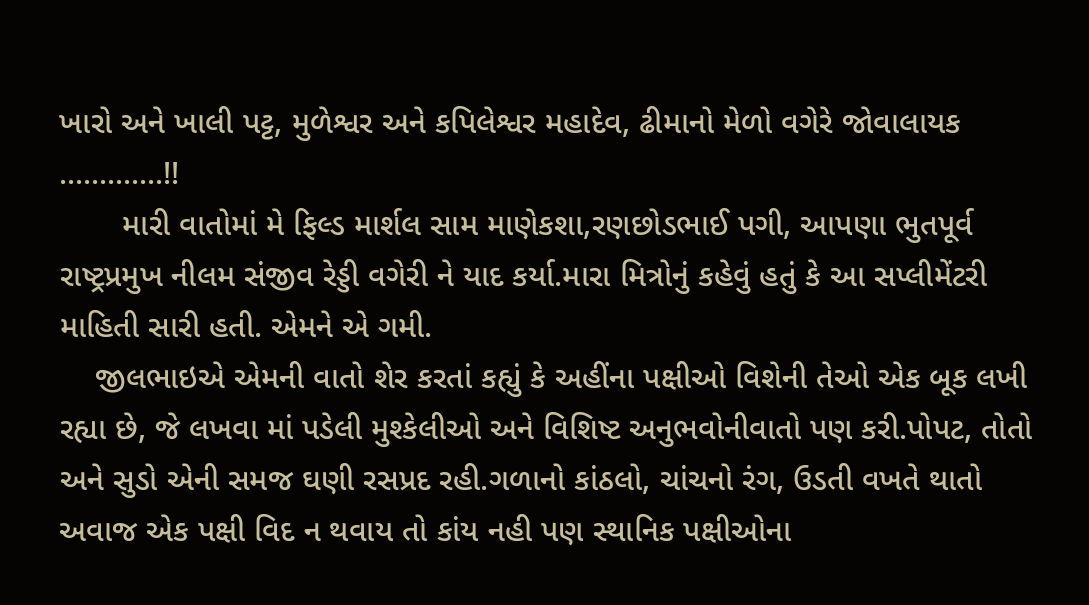ખારો અને ખાલી પટ્ટ, મુળેશ્વર અને કપિલેશ્વર મહાદેવ, ઢીમાનો મેળો વગેરે જોવાલાયક .............!!
       મારી વાતોમાં મે ફિલ્ડ માર્શલ સામ માણેકશા,રણછોડભાઈ પગી, આપણા ભુતપૂર્વ રાષ્ટ્રપ્રમુખ નીલમ સંજીવ રેડ્ડી વગેરી ને યાદ કર્યા.મારા મિત્રોનું કહેવું હતું કે આ સપ્લીમેંટરી માહિતી સારી હતી. એમને એ ગમી.
    જીલભાઇએ એમની વાતો શેર કરતાં કહ્યું કે અહીંના પક્ષીઓ વિશેની તેઓ એક બૂક લખી રહ્યા છે, જે લખવા માં પડેલી મુશ્કેલીઓ અને વિશિષ્ટ અનુભવોનીવાતો પણ કરી.પોપટ, તોતો અને સુડો એની સમજ ઘણી રસપ્રદ રહી.ગળાનો કાંઠલો, ચાંચનો રંગ, ઉડતી વખતે થાતો અવાજ એક પક્ષી વિદ ન થવાય તો કાંય નહી પણ સ્થાનિક પક્ષીઓના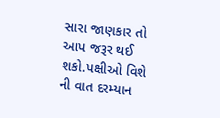સારા જાણકાર તો આપ જરૂર થઈ શકો.પક્ષીઓ વિશે ની વાત દરમ્યાન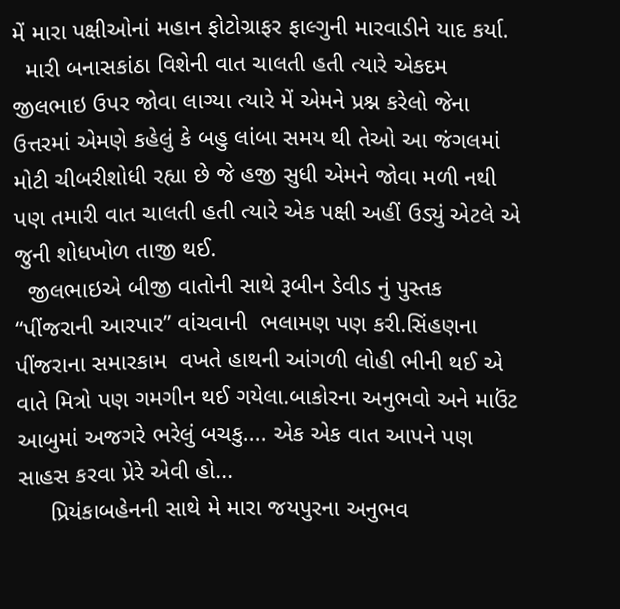મેં મારા પક્ષીઓનાં મહાન ફોટોગ્રાફર ફાલ્ગુની મારવાડીને યાદ કર્યા.
  મારી બનાસકાંઠા વિશેની વાત ચાલતી હતી ત્યારે એકદમ જીલભાઇ ઉપર જોવા લાગ્યા ત્યારે મેં એમને પ્રશ્ન કરેલો જેના ઉત્તરમાં એમણે કહેલું કે બહુ લાંબા સમય થી તેઓ આ જંગલમાં મોટી ચીબરીશોધી રહ્યા છે જે હજી સુધી એમને જોવા મળી નથી પણ તમારી વાત ચાલતી હતી ત્યારે એક પક્ષી અહીં ઉડ્યું એટલે એ જુની શોધખોળ તાજી થઈ.
  જીલભાઇએ બીજી વાતોની સાથે રૂબીન ડેવીડ નું પુસ્તક “પીંજરાની આરપાર” વાંચવાની  ભલામણ પણ કરી.સિંહણના પીંજરાના સમારકામ  વખતે હાથની આંગળી લોહી ભીની થઈ એ વાતે મિત્રો પણ ગમગીન થઈ ગયેલા.બાકોરના અનુભવો અને માઉંટ આબુમાં અજગરે ભરેલું બચકુ.... એક એક વાત આપને પણ સાહસ કરવા પ્રેરે એવી હો...
     પ્રિયંકાબહેનની સાથે મે મારા જયપુરના અનુભવ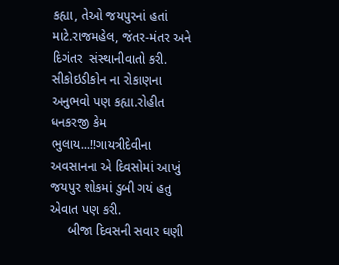કહ્યા, તેઓ જયપુરનાં હતાં માટે.રાજમહેલ, જંતર-મંતર અને દિગંતર  સંસ્થાનીવાતો કરી. સીકોઇડીકોન ના રોકાણના અનુભવો પણ કહ્યા.રોહીત ધનકરજી કેમ ભુલાય...!!ગાયત્રીદેવીના અવસાનના એ દિવસોમાં આખું જયપુર શોકમાં ડુબી ગયં હતુ એવાત પણ કરી.
     બીજા દિવસની સવાર ઘણી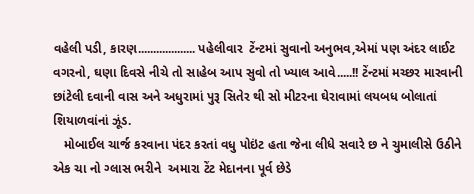વહેલી પડી, કારણ................... પહેલીવાર  ટેંન્ટમાં સુવાનો અનુભવ,એમાં પણ અંદર લાઈટ વગરનો, ઘણા દિવસે નીચે તો સાહેબ આપ સુવો તો ખ્યાલ આવે.....!! ટેંન્ટમાં મચ્છર મારવાની છાંટેલી દવાની વાસ અને અધુરામાં પુરૂ સિતેર થી સો મીટરના ઘેરાવામાં લયબધ બોલાતાં શિયાળવાંનાં ઝૂંડ.
   મોબાઈલ ચાર્જ કરવાના પંદર કરતાં વધુ પોઇંટ હતા જેના લીધે સવારે છ ને ચુમાલીસે ઉઠીને એક ચા નો ગ્લાસ ભરીને  અમારા ટેંટ મેદાનના પૂર્વ છેડે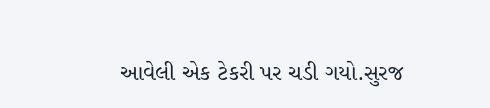આવેલી એક ટેકરી પર ચડી ગયો.સુરજ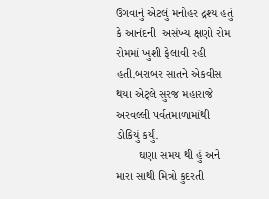ઉગવાનું એટલું મનોહર દ્રશ્ય હતું કે આનંદની  અસંખ્ય ક્ષણો રોમ રોમમાં ખુશી ફેલાવી રહી હતી.બરાબર સાતને એકવીસ થયા એટ્લે સુરજ મહારાજે  અરવલ્લી પર્વતમાળામાંથી ડોકિયું કર્યું.
       ઘણા સમય થી હું અને મારા સાથી મિત્રો કુદરતી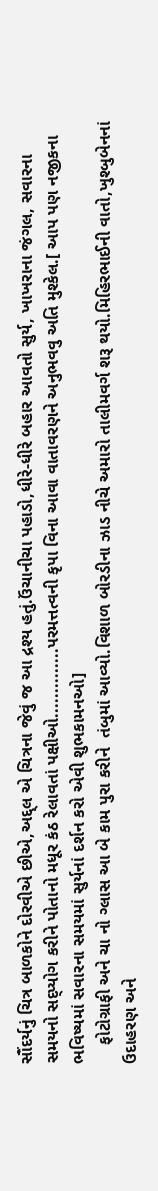સૌંદર્યનું ચિત્ર બાળકોને દોરવીએ છીએ,અદ્દ્લ એ ચિત્રના જેવું જ આ દ્રશ્ય હતું.ઉંચાનીચા પહાડો,ધીરે-ધીરે બહાર આવતો સુર્ય, ખાખરાના જંગલ, સવારના સમયનો સદ્પ્યોગ કરીને પોતાનો મધૂર કંઠ રેલાવતાં પક્ષીઓ..............પરમત્તત્વની કૃપા વિના આવા વાતાવરણને અનુભવવુ અતિ મુશ્કેલ.[ આપ પણ નજીકના ભવિષ્યમાં સવારના સમયમાં સુર્યનાં દર્શન કરો એવી શુભકામનઓ]
    ફોટોગ્રાફી અને ચા નો ગ્લાસ આ બે કામ પુરા કરીને  તંબુમાં આવ્યો.વિશાળ બોરડીના ઝાડ નીચે અમારો તાલીમવર્ગ શરૂ થયો.મિહિરભાઈની વાતો,ખુશ્બુબેનનાં ઉદાહરણ અને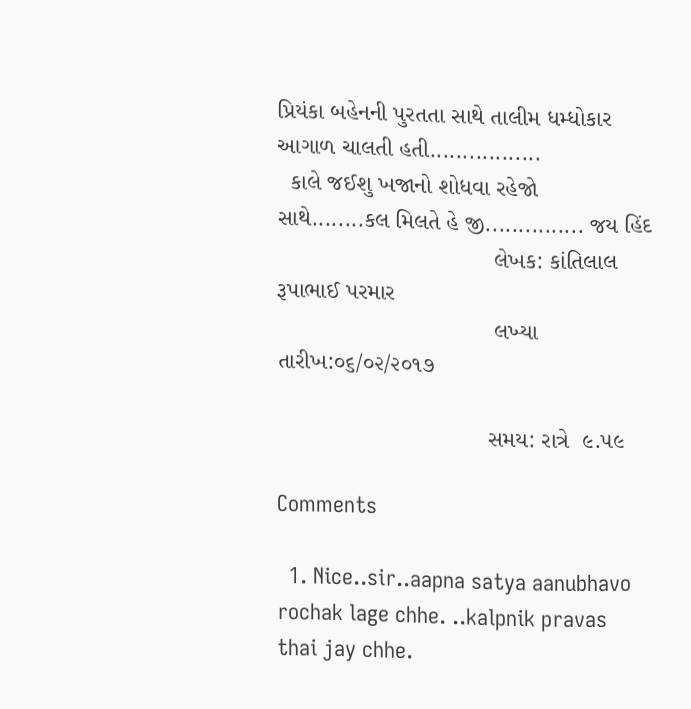પ્રિયંકા બહેનની પુરતતા સાથે તાલીમ ધમ્ધોકાર આગાળ ચાલતી હતી.................
  કાલે જઈશુ ખજાનો શોધવા રહેજો  સાથે........કલ મિલતે હે જી............... જય હિંદ
                                 લેખક: કાંતિલાલ રૂપાભાઈ પરમાર
                                 લખ્યા તારીખ:૦૬/૦૨/૨૦૧૭

                                સમય: રાત્રે  ૯.૫૯

Comments

  1. Nice..sir..aapna satya aanubhavo rochak lage chhe. ..kalpnik pravas thai jay chhe.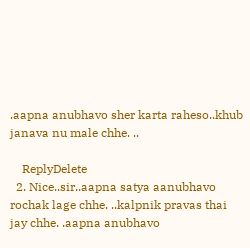.aapna anubhavo sher karta raheso..khub janava nu male chhe. ..

    ReplyDelete
  2. Nice..sir..aapna satya aanubhavo rochak lage chhe. ..kalpnik pravas thai jay chhe. .aapna anubhavo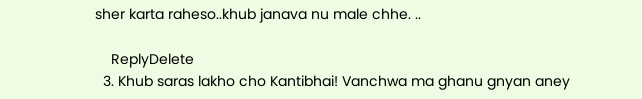sher karta raheso..khub janava nu male chhe. ..

    ReplyDelete
  3. Khub saras lakho cho Kantibhai! Vanchwa ma ghanu gnyan aney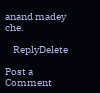anand madey che.

    ReplyDelete

Post a Comment